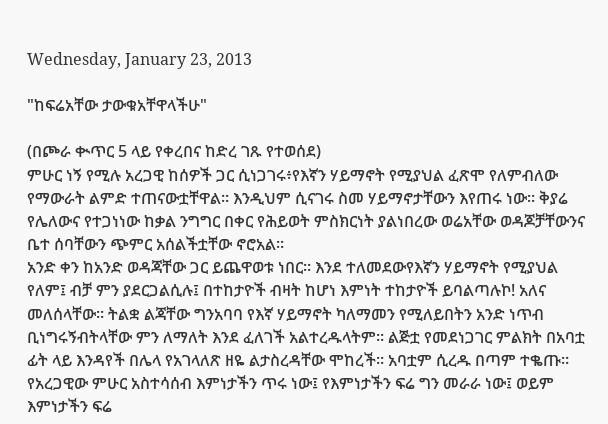Wednesday, January 23, 2013

"ከፍሬአቸው ታውቁአቸዋላችሁ"

(በጮራ ቊጥር 5 ላይ የቀረበና ከድረ ገጹ የተወሰደ)
ምሁር ነኝ የሚሉ አረጋዊ ከሰዎች ጋር ሲነጋገሩ፥የእኛን ሃይማኖት የሚያህል ፈጽሞ የለምብለው የማውራት ልምድ ተጠናውቷቸዋል፡፡ እንዲህም ሲናገሩ ስመ ሃይማኖታቸውን እየጠሩ ነው፡፡ ቅያሬ የሌለውና የተጋነነው ከቃል ንግግር በቀር የሕይወት ምስክርነት ያልነበረው ወሬአቸው ወዳጆቻቸውንና ቤተ ሰባቸውን ጭምር አሰልችቷቸው ኖሮአል፡፡
አንድ ቀን ከአንድ ወዳጃቸው ጋር ይጨዋወቱ ነበር፡፡ እንደ ተለመደውየእኛን ሃይማኖት የሚያህል የለም፤ ብቻ ምን ያደርጋልሲሉ፤ በተከታዮች ብዛት ከሆነ እምነት ተከታዮች ይባልጣሉኮ! አለና መለሰላቸው፡፡ ትልቋ ልጃቸው ግንአባባ የእኛ ሃይማኖት ካለማመን የሚለይበትን አንድ ነጥብ ቢነግሩኝብትላቸው ምን ለማለት እንደ ፈለገች አልተረዱላትም፡፡ ልጅቷ የመደነጋገር ምልክት በአባቷ ፊት ላይ እንዳየች በሌላ የአገላለጽ ዘዬ ልታስረዳቸው ሞከረች፡፡ አባቷም ሲረዱ በጣም ተቈጡ፡፡
የአረጋዊው ምሁር አስተሳሰብ እምነታችን ጥሩ ነው፤ የእምነታችን ፍሬ ግን መራራ ነው፤ ወይም እምነታችን ፍሬ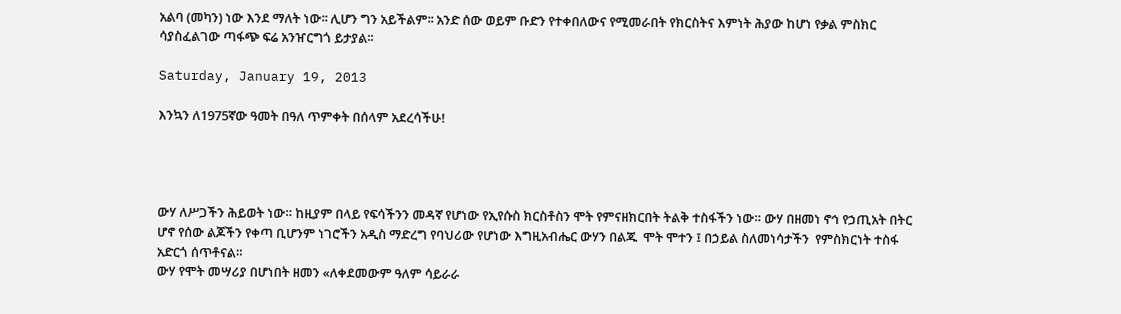አልባ (መካን) ነው እንደ ማለት ነው፡፡ ሊሆን ግን አይችልም፡፡ አንድ ሰው ወይም ቡድን የተቀበለውና የሚመራበት የክርስትና እምነት ሕያው ከሆነ የቃል ምስክር ሳያስፈልገው ጣፋጭ ፍሬ አንዠርግጎ ይታያል፡፡

Saturday, January 19, 2013

እንኳን ለ1975ኛው ዓመት በዓለ ጥምቀት በሰላም አደረሳችሁ!




ውሃ ለሥጋችን ሕይወት ነው። ከዚያም በላይ የፍሳችንን መዳኛ የሆነው የኢየሱስ ክርስቶስን ሞት የምናዘክርበት ትልቅ ተስፋችን ነው። ውሃ በዘመነ ኖኅ የኃጢአት በትር ሆኖ የሰው ልጆችን የቀጣ ቢሆንም ነገሮችን አዲስ ማድረግ የባህሪው የሆነው እግዚአብሔር ውሃን በልጁ  ሞት ሞተን ፤ በኃይል ስለመነሳታችን  የምስክርነት ተስፋ አድርጎ ሰጥቶናል።
ውሃ የሞት መሣሪያ በሆነበት ዘመን «ለቀደመውም ዓለም ሳይራራ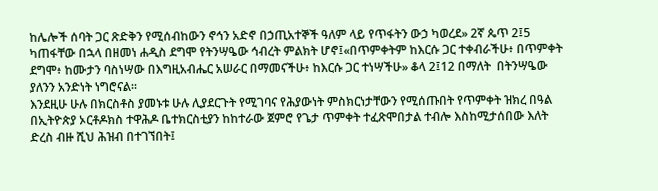ከሌሎች ሰባት ጋር ጽድቅን የሚሰብከውን ኖኅን አድኖ በኃጢአተኞች ዓለም ላይ የጥፋትን ውኃ ካወረደ» 2ኛ ጴጥ 2፤5  ካጠፋቸው በኋላ በዘመነ ሐዲስ ደግሞ የትንሣዔው ኅብረት ምልክት ሆኖ፤«በጥምቀትም ከእርሱ ጋር ተቀብራችሁ፥ በጥምቀት ደግሞ፥ ከሙታን ባስነሣው በእግዚአብሔር አሠራር በማመናችሁ፥ ከእርሱ ጋር ተነሣችሁ» ቆላ 2፤12 በማለት  በትንሣዔው  ያለንን አንድነት ነግሮናል።
እንደዚሁ ሁሉ በክርስቶስ ያመኑቱ ሁሉ ሊያደርጉት የሚገባና የሕያውነት ምስክርነታቸውን የሚሰጡበት የጥምቀት ዝክረ በዓል በኢትዮጵያ ኦርቶዶክስ ተዋሕዶ ቤተክርስቲያን ከከተራው ጀምሮ የጌታ ጥምቀት ተፈጽሞበታል ተብሎ እስከሚታሰበው እለት ድረስ ብዙ ሺህ ሕዝብ በተገኘበት፤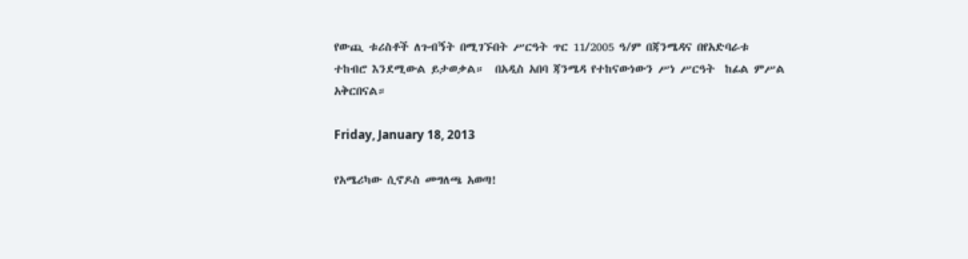የውጪ ቱሪስቶች ለጉብኝት በሚገኙበት ሥርዓት ጥር 11/2005 ዓ/ም በጃንሜዳና በየአድባራቱ ተከብሮ እንደሚውል ይታወቃል።  በአዲስ አበባ ጃንሜዳ የተከናውነውን ሥነ ሥርዓት  ከፊል ምሥል አቅርበናል።

Friday, January 18, 2013

የአሜሪካው ሲኖዶስ መግለጫ አወጣ!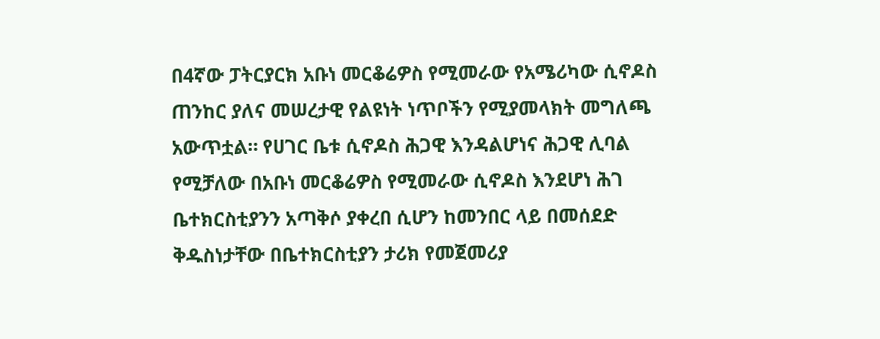በ4ኛው ፓትርያርክ አቡነ መርቆሬዎስ የሚመራው የአሜሪካው ሲኖዶስ ጠንከር ያለና መሠረታዊ የልዩነት ነጥቦችን የሚያመላክት መግለጫ አውጥቷል። የሀገር ቤቱ ሲኖዶስ ሕጋዊ እንዳልሆነና ሕጋዊ ሊባል የሚቻለው በአቡነ መርቆሬዎስ የሚመራው ሲኖዶስ እንደሆነ ሕገ ቤተክርስቲያንን አጣቅሶ ያቀረበ ሲሆን ከመንበር ላይ በመሰደድ ቅዱስነታቸው በቤተክርስቲያን ታሪክ የመጀመሪያ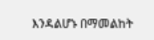እንዳልሆኑ በማመልከት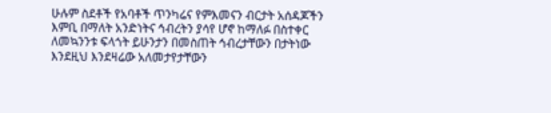ሁሉም ስደቶች የአባቶች ጥንካሬና የምእመናን ብርታት አሰዳጆችን እምቢ በማለት አንድነትና ኅብረትን ያሳየ ሆኖ ከማለፉ በስተቀር ለመኳንንቱ ፍላጎት ይሁንታን በመስጠት ኅብረታቸውን በታትነው እንደዚህ እንደዛሬው አለመታየታቸውን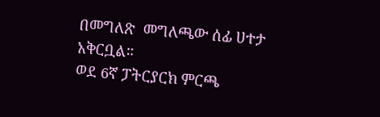በመግለጽ  መግለጫው ሰፊ ሀተታ አቅርቧል።
ወደ 6ኛ ፓትርያርክ ምርጫ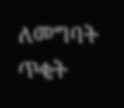ለመግባት ጥቂት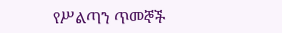የሥልጣን ጥመኞች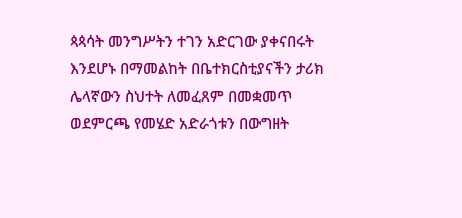ጳጳሳት መንግሥትን ተገን አድርገው ያቀናበሩት እንደሆኑ በማመልከት በቤተክርስቲያናችን ታሪክ  ሌላኛውን ስህተት ለመፈጸም በመቋመጥ  ወደምርጫ የመሄድ አድራጎቱን በውግዘት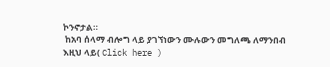ኮንኖታል።
 ከአባ ሰላማ ብሎግ ላይ ያገኘነውን ሙሉውን መግለጫ ለማንበብ እዚህ ላይ( Click here )